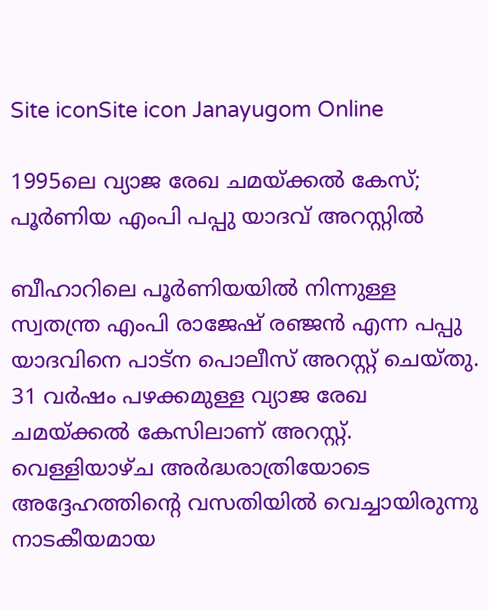Site iconSite icon Janayugom Online

1995ലെ വ്യാജ രേഖ ചമയ്ക്കൽ കേസ്; പൂർണിയ എംപി പപ്പു യാദവ് അറസ്റ്റിൽ

ബീഹാറിലെ പൂർണിയയിൽ നിന്നുള്ള സ്വതന്ത്ര എംപി രാജേഷ് രഞ്ജൻ എന്ന പപ്പു യാദവിനെ പാട്ന പൊലീസ് അറസ്റ്റ് ചെയ്തു. 31 വർഷം പഴക്കമുള്ള വ്യാജ രേഖ ചമയ്ക്കൽ കേസിലാണ് അറസ്റ്റ്. വെള്ളിയാഴ്ച അർദ്ധരാത്രിയോടെ അദ്ദേഹത്തിന്റെ വസതിയിൽ വെച്ചായിരുന്നു നാടകീയമായ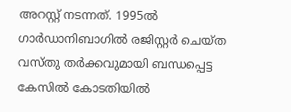അറസ്റ്റ് നടന്നത്. 1995ൽ ഗാർഡാനിബാഗിൽ രജിസ്റ്റർ ചെയ്ത വസ്തു തർക്കവുമായി ബന്ധപ്പെട്ട കേസിൽ കോടതിയിൽ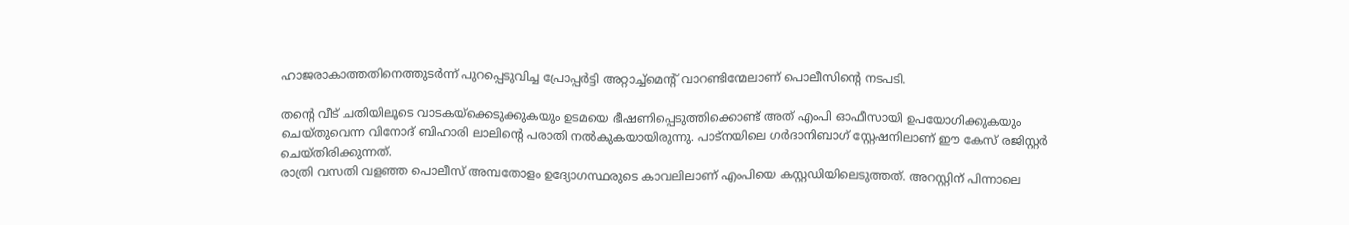ഹാജരാകാത്തതിനെത്തുടർന്ന് പുറപ്പെടുവിച്ച പ്രോപ്പർട്ടി അറ്റാച്ച്‌മെന്റ് വാറണ്ടിന്മേലാണ് പൊലീസിന്റെ നടപടി.

തന്റെ വീട് ചതിയിലൂടെ വാടകയ്ക്കെടുക്കുകയും ഉടമയെ ഭീഷണിപ്പെടുത്തിക്കൊണ്ട് അത് എംപി ഓഫീസായി ഉപയോഗിക്കുകയും ചെയ്തുവെന്ന വിനോദ് ബിഹാരി ലാലിന്റെ പരാതി നൽകുകയായിരുന്നു. പാട്നയിലെ ഗർദാനിബാഗ് സ്റ്റേഷനിലാണ് ഈ കേസ് രജിസ്റ്റർ ചെയ്തിരിക്കുന്നത്.
രാത്രി വസതി വളഞ്ഞ പൊലീസ് അമ്പതോളം ഉദ്യോഗസ്ഥരുടെ കാവലിലാണ് എംപിയെ കസ്റ്റഡിയിലെടുത്തത്. അറസ്റ്റിന് പിന്നാലെ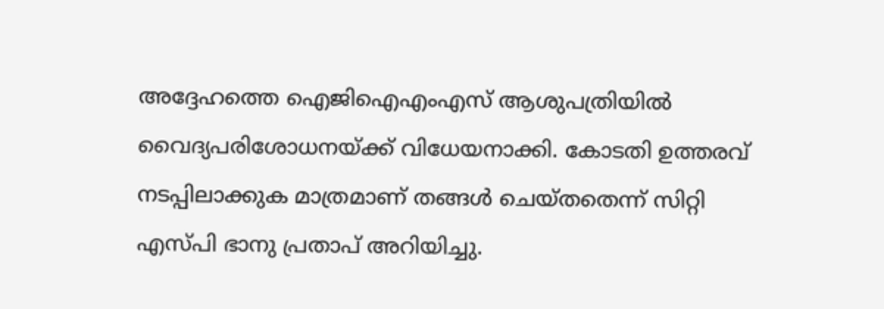അദ്ദേഹത്തെ ഐജിഐഎംഎസ് ആശുപത്രിയിൽ വൈദ്യപരിശോധനയ്ക്ക് വിധേയനാക്കി. കോടതി ഉത്തരവ് നടപ്പിലാക്കുക മാത്രമാണ് തങ്ങൾ ചെയ്തതെന്ന് സിറ്റി എസ്പി ഭാനു പ്രതാപ് അറിയിച്ചു.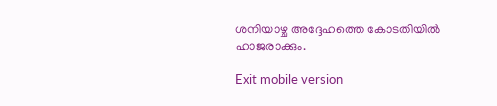ശനിയാഴ്ച അദ്ദേഹത്തെ കോടതിയിൽ ഹാജരാക്കും.

Exit mobile version